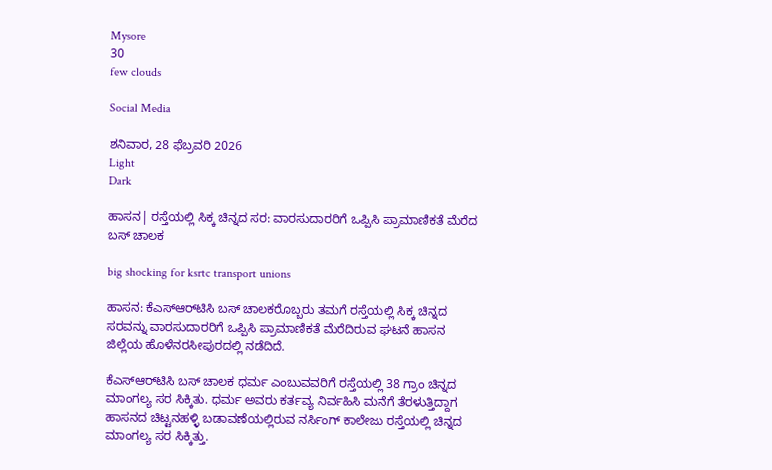Mysore
30
few clouds

Social Media

ಶನಿವಾರ, 28 ಫೆಬ್ರವರಿ 2026
Light
Dark

ಹಾಸನ| ರಸ್ತೆಯಲ್ಲಿ ಸಿಕ್ಕ ಚಿನ್ನದ ಸರ: ವಾರಸುದಾರರಿಗೆ ಒಪ್ಪಿಸಿ ಪ್ರಾಮಾಣಿಕತೆ ಮೆರೆದ ಬಸ್‌ ಚಾಲಕ

big shocking for ksrtc transport unions

ಹಾಸನ: ಕೆಎಸ್‌ಆರ್‌ಟಿಸಿ ಬಸ್‌ ಚಾಲಕರೊಬ್ಬರು ತಮಗೆ ರಸ್ತೆಯಲ್ಲಿ ಸಿಕ್ಕ ಚಿನ್ನದ ಸರವನ್ನು ವಾರಸುದಾರರಿಗೆ ಒಪ್ಪಿಸಿ ಪ್ರಾಮಾಣಿಕತೆ ಮೆರೆದಿರುವ ಘಟನೆ ಹಾಸನ ಜಿಲ್ಲೆಯ ಹೊಳೆನರಸೀಪುರದಲ್ಲಿ ನಡೆದಿದೆ.

ಕೆಎಸ್‌ಆರ್‌ಟಿಸಿ ಬಸ್‌ ಚಾಲಕ ಧರ್ಮ ಎಂಬುವವರಿಗೆ ರಸ್ತೆಯಲ್ಲಿ 38 ಗ್ರಾಂ ಚಿನ್ನದ ಮಾಂಗಲ್ಯ ಸರ ಸಿಕ್ಕಿತು. ಧರ್ಮ ಅವರು ಕರ್ತವ್ಯ ನಿರ್ವಹಿಸಿ ಮನೆಗೆ ತೆರಳುತ್ತಿದ್ದಾಗ ಹಾಸನದ ಚಿಟ್ಟನಹಳ್ಳಿ ಬಡಾವಣೆಯಲ್ಲಿರುವ ನರ್ಸಿಂಗ್‌ ಕಾಲೇಜು ರಸ್ತೆಯಲ್ಲಿ ಚಿನ್ನದ ಮಾಂಗಲ್ಯ ಸರ ಸಿಕ್ಕಿತ್ತು.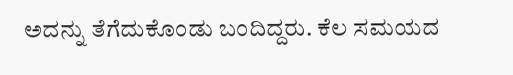ಅದನ್ನು ತೆಗೆದುಕೊಂಡು ಬಂದಿದ್ದರು. ಕೆಲ ಸಮಯದ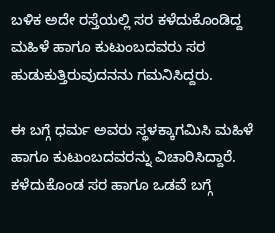ಬಳಿಕ ಅದೇ ರಸ್ತೆಯಲ್ಲಿ ಸರ ಕಳೆದುಕೊಂಡಿದ್ದ ಮಹಿಳೆ ಹಾಗೂ ಕುಟುಂಬದವರು ಸರ ಹುಡುಕುತ್ತಿರುವುದನನು ಗಮನಿಸಿದ್ದರು.

ಈ ಬಗ್ಗೆ ಧರ್ಮ ಅವರು ಸ್ಥಳಕ್ಕಾಗಮಿಸಿ ಮಹಿಳೆ ಹಾಗೂ ಕುಟುಂಬದವರನ್ನು ವಿಚಾರಿಸಿದ್ದಾರೆ. ಕಳೆದುಕೊಂಡ ಸರ ಹಾಗೂ ಒಡವೆ ಬಗ್ಗೆ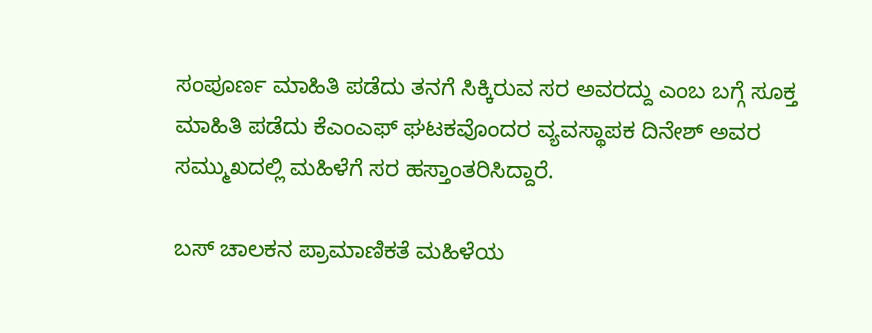ಸಂಪೂರ್ಣ ಮಾಹಿತಿ ಪಡೆದು ತನಗೆ ಸಿಕ್ಕಿರುವ ಸರ ಅವರದ್ದು ಎಂಬ ಬಗ್ಗೆ ಸೂಕ್ತ ಮಾಹಿತಿ ಪಡೆದು ಕೆಎಂಎಫ್‌ ಘಟಕವೊಂದರ ವ್ಯವಸ್ಥಾಪಕ ದಿನೇಶ್‌ ಅವರ ಸಮ್ಮುಖದಲ್ಲಿ ಮಹಿಳೆಗೆ ಸರ ಹಸ್ತಾಂತರಿಸಿದ್ದಾರೆ.

ಬಸ್‌ ಚಾಲಕನ ಪ್ರಾಮಾಣಿಕತೆ ಮಹಿಳೆಯ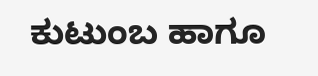ಕುಟುಂಬ ಹಾಗೂ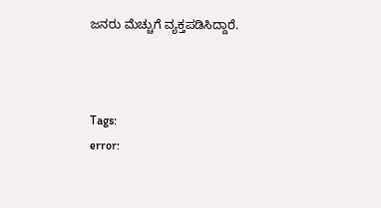ಜನರು ಮೆಚ್ಚುಗೆ ವ್ಯಕ್ತಪಡಿಸಿದ್ದಾರೆ.



Tags:
error: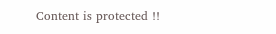Content is protected !!